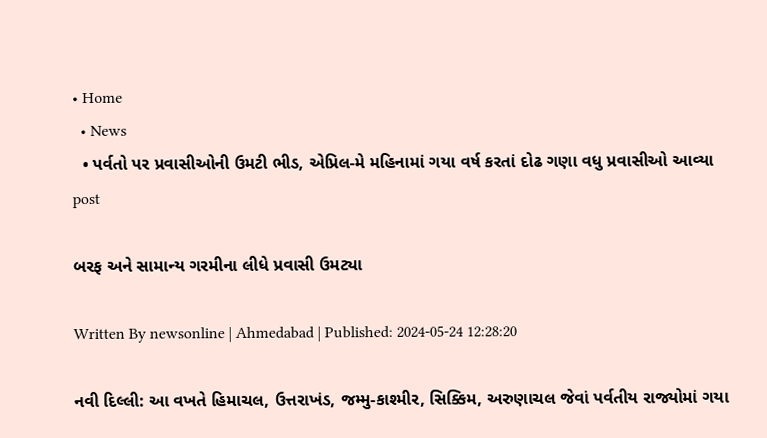• Home
  • News
  • પર્વતો પર પ્રવાસીઓની ઉમટી ભીડ, એપ્રિલ-મે મહિનામાં ગયા વર્ષ કરતાં દોઢ ગણા વધુ પ્રવાસીઓ આવ્યા
post

બરફ અને સામાન્ય ગરમીના લીધે પ્રવાસી ઉમટ્યા

Written By newsonline | Ahmedabad | Published: 2024-05-24 12:28:20

નવી દિલ્લી: આ વખતે હિમાચલ, ઉત્તરાખંડ, જમ્મુ-કાશ્મીર, સિક્કિમ, અરુણાચલ જેવાં પર્વતીય રાજ્યોમાં ગયા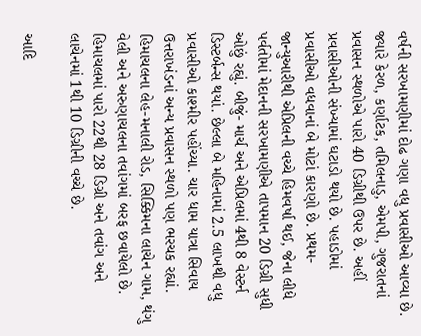વર્ષની સરખામણીમાં દોઢ ગણા વધુ પ્રવાસીઓ આવ્યા છે. જ્યારે કેરળ, કર્ણાટક, તમિલનાડુ, એમપી, ગુજરાતનાં પ્રવાસન સ્થળોએ પારો 40 ડિગ્રીથી ઉપર છે. અહીં પ્રવાસીઓની સંખ્યામાં ઘટાડો થયો છે. પહાડોમાં પ્રવાસીઓ વધવાનાં બે મોટાં કારણો છે. પ્રથમ- જાન્યુઆરીથી એપ્રિલની વચ્ચે હિમવર્ષા થઈ, જેના લીધે પર્વતોમાં મેદાનની સરખામણીએ તાપમાન 20 ડિગ્રી સુધી ઓછું રહ્યું. બીજું- માર્ચ અને એપ્રિલમાં 4થી 8 વેસ્ટર્ન ડિસ્ટર્બન્સ થયાં. છેલ્લા બે મહિનામાં 2.5 લાખથી વધુ પ્રવાસીઓ કાશ્મીર પહોંચ્યા. ચાર ધામ યાત્રા સિવાય ઉત્તરાખંડનાં અન્ય પ્રવાસન સ્થળો પણ ભરચક રહ્યાં. હિમાચલના લેહ-મનાલી રોડ, સિક્કિમના લાચેન ગામ, થંગુ વેલી અને અરુણાચલના તવાંગમાં બરફ છવાયેલો છે. હિમાચલમાં પારો 22થી 28 ડિગ્રી અને તવાંગ અને લાચેનમાં 1થી 10 ડિગ્રીની વચ્ચે છે.

આદિ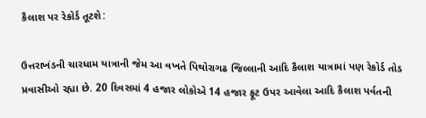કૈલાશ પર રેકોર્ડ તૂટશે:

ઉત્તરાખંડની ચારધામ યાત્રાની જેમ આ વખતે પિથોરાગઢ જિલ્લાની આદિ કૈલાશ યાત્રામાં પણ રેકોર્ડ તોડ પ્રવાસીઓ રહ્યા છે. 20 દિવસમાં 4 હજાર લોકોએ 14 હજાર ફૂટ ઉપર આવેલા આદિ કૈલાશ પર્વતની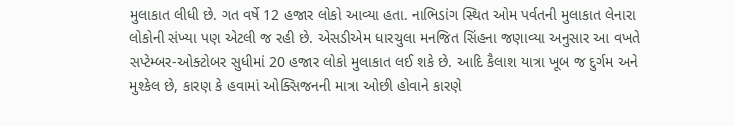મુલાકાત લીધી છે. ગત વર્ષે 12 હજાર લોકો આવ્યા હતા. નાભિડાંગ સ્થિત ઓમ પર્વતની મુલાકાત લેનારા લોકોની સંખ્યા પણ એટલી જ રહી છે. એસડીએમ ધારચુલા મનજિત સિંહના જણાવ્યા અનુસાર આ વખતે સપ્ટેમ્બર-ઓક્ટોબર સુધીમાં 20 હજાર લોકો મુલાકાત લઈ શકે છે. આદિ કૈલાશ યાત્રા ખૂબ જ દુર્ગમ અને મુશ્કેલ છે, કારણ કે હવામાં ઓક્સિજનની માત્રા ઓછી હોવાને કારણે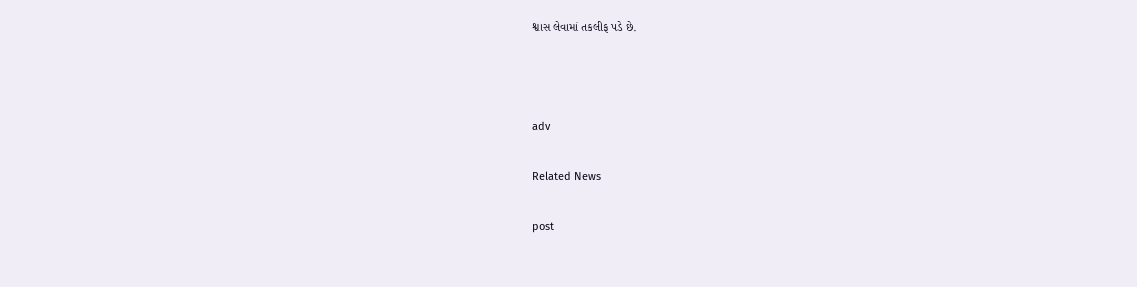શ્વાસ લેવામાં તકલીફ પડે છે.



adv

Related News

post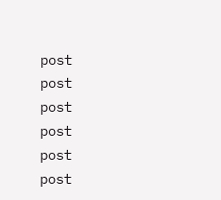post
post
post
post
post
post